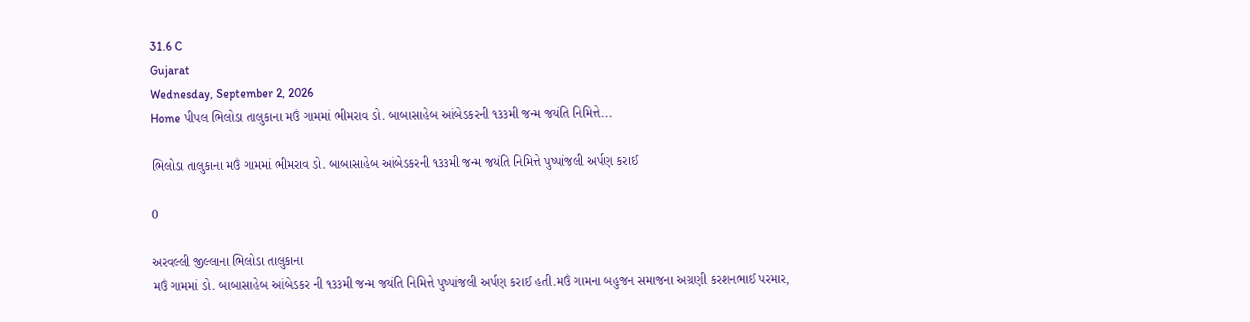31.6 C
Gujarat
Wednesday, September 2, 2026
Home પીપલ ભિલોડા તાલુકાના મઉં ગામમાં ભીમરાવ ડો. બાબાસાહેબ આંબેડકરની ૧૩૩મી જન્મ જયંતિ નિમિત્તે...

ભિલોડા તાલુકાના મઉં ગામમાં ભીમરાવ ડો. બાબાસાહેબ આંબેડકરની ૧૩૩મી જન્મ જયંતિ નિમિત્તે પુષ્પાંજલી અર્પણ કરાઈ

0

અરવલ્લી જીલ્લાના ભિલોડા તાલુકાના
મઉં ગામમાં ડો. બાબાસાહેબ આંબેડકર ની ૧૩૩મી જન્મ જયંતિ નિમિત્તે પુષ્પાંજલી અર્પણ કરાઈ હતી.મઉં ગામના બહુજન સમાજના અગ્રણી કરશનભાઈ પરમાર,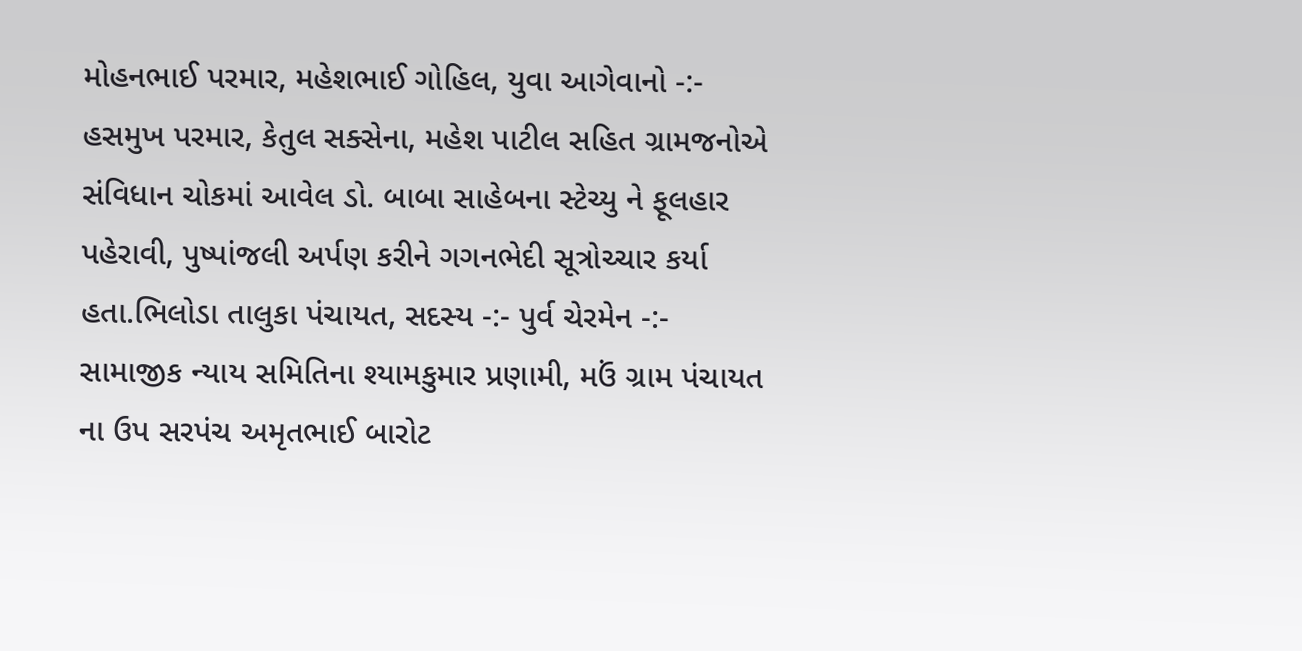મોહનભાઈ પરમાર, મહેશભાઈ ગોહિલ, યુવા આગેવાનો -:- હસમુખ પરમાર, કેતુલ સક્સેના, મહેશ પાટીલ સહિત ગ્રામજનોએ સંવિધાન ચોકમાં આવેલ ડો. બાબા સાહેબના સ્ટેચ્યુ ને ફૂલહાર પહેરાવી, પુષ્પાંજલી અર્પણ કરીને ગગનભેદી સૂત્રોચ્ચાર કર્યા હતા.ભિલોડા તાલુકા પંચાયત, સદસ્ય -:- પુર્વ ચેરમેન -:- સામાજીક ન્યાય સમિતિના શ્યામકુમાર પ્રણામી, મઉં ગ્રામ પંચાયત ના ઉપ સરપંચ અમૃતભાઈ બારોટ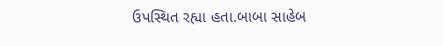ઉપસ્થિત રહ્યા હતા.બાબા સાહેબ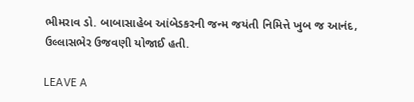ભીમરાવ ડો. બાબાસાહેબ આંબેડકરની જન્મ જયંતી નિમિત્તે ખુબ જ આનંદ, ઉલ્લાસભેર ઉજવણી યોજાઈ હતી.

LEAVE A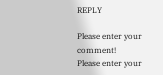REPLY

Please enter your comment!
Please enter your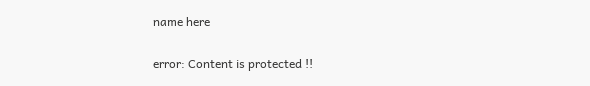name here

error: Content is protected !!